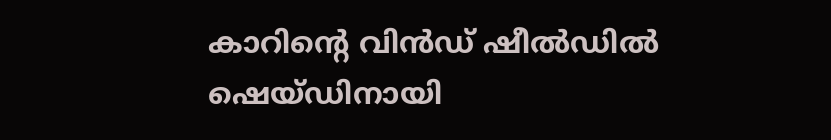കാറിന്റെ വിൻഡ് ഷീൽഡിൽ ഷെയ്ഡിനായി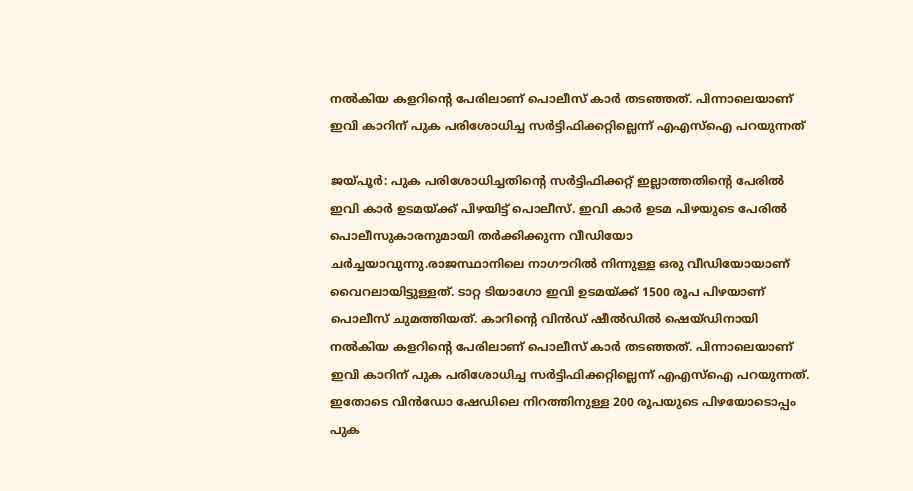നൽകിയ കളറിന്റെ പേരിലാണ് പൊലീസ് കാർ തടഞ്ഞത്. പിന്നാലെയാണ് ഇവി കാറിന് പുക പരിശോധിച്ച സർട്ടിഫിക്കറ്റില്ലെന്ന് എഎസ്ഐ പറയുന്നത്

ജയ്പൂർ: പുക പരിശോധിച്ചതിന്റെ സർട്ടിഫിക്കറ്റ് ഇല്ലാത്തതിന്റെ പേരിൽ ഇവി കാർ ഉടമയ്ക്ക് പിഴയിട്ട് പൊലീസ്. ഇവി കാർ ഉടമ പിഴയുടെ പേരിൽ പൊലീസുകാരനുമായി തർക്കിക്കുന്ന വീഡിയോ ചർച്ചയാവുന്നു.രാജസ്ഥാനിലെ നാഗൗറിൽ നിന്നുള്ള ഒരു വീഡിയോയാണ് വൈറലായിട്ടുള്ളത്. ടാറ്റ ടിയാഗോ ഇവി ഉടമയ്ക്ക് 1500 രൂപ പിഴയാണ് പൊലീസ് ചുമത്തിയത്. കാറിന്റെ വിൻഡ് ഷീൽഡിൽ ഷെയ്ഡിനായി നൽകിയ കളറിന്റെ പേരിലാണ് പൊലീസ് കാർ തടഞ്ഞത്. പിന്നാലെയാണ് ഇവി കാറിന് പുക പരിശോധിച്ച സർട്ടിഫിക്കറ്റില്ലെന്ന് എഎസ്ഐ പറയുന്നത്. ഇതോടെ വിൻഡോ ഷേഡിലെ നിറത്തിനുള്ള 200 രൂപയുടെ പിഴയോടൊപ്പം പുക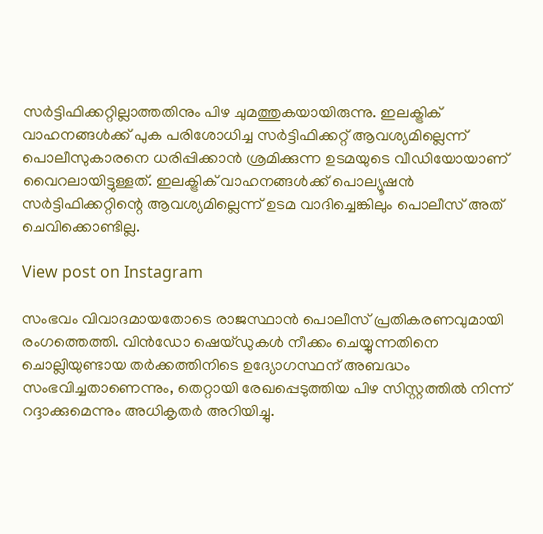സർട്ടിഫിക്കറ്റില്ലാത്തതിനും പിഴ ചുമത്തുകയായിരുന്നു. ഇലക്ട്രിക് വാഹനങ്ങൾക്ക് പുക പരിശോധിച്ച സർട്ടിഫിക്കറ്റ് ആവശ്യമില്ലെന്ന് പൊലീസുകാരനെ ധരിപ്പിക്കാൻ ശ്രമിക്കുന്ന ഉടമയുടെ വീഡിയോയാണ് വൈറലായിട്ടുള്ളത്. ഇലക്ട്രിക് വാഹനങ്ങൾക്ക് പൊല്യൂഷൻ സർട്ടിഫിക്കറ്റിന്റെ ആവശ്യമില്ലെന്ന് ഉടമ വാദിച്ചെങ്കിലും പൊലീസ് അത് ചെവിക്കൊണ്ടില്ല.

View post on Instagram

സംഭവം വിവാദമായതോടെ രാജസ്ഥാൻ പൊലീസ് പ്രതികരണവുമായി രംഗത്തെത്തി. വിൻഡോ ഷെയ്ഡുകൾ നീക്കം ചെയ്യുന്നതിനെ ചൊല്ലിയുണ്ടായ തർക്കത്തിനിടെ ഉദ്യോഗസ്ഥന് അബദ്ധം സംഭവിച്ചതാണെന്നും, തെറ്റായി രേഖപ്പെടുത്തിയ പിഴ സിസ്റ്റത്തിൽ നിന്ന് റദ്ദാക്കുമെന്നും അധികൃതർ അറിയിച്ചു.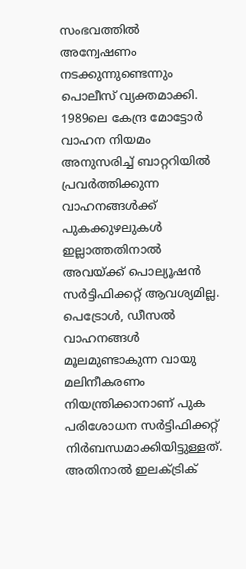സംഭവത്തിൽ അന്വേഷണം നടക്കുന്നുണ്ടെന്നും പൊലീസ് വ്യക്തമാക്കി. 1989ലെ കേന്ദ്ര മോട്ടോർ വാഹന നിയമം അനുസരിച്ച് ബാറ്ററിയിൽ പ്രവർത്തിക്കുന്ന വാഹനങ്ങൾക്ക് പുകക്കുഴലുകൾ ഇല്ലാത്തതിനാൽ അവയ്ക്ക് പൊല്യൂഷൻ സർട്ടിഫിക്കറ്റ് ആവശ്യമില്ല. പെട്രോൾ, ഡീസൽ വാഹനങ്ങൾ മൂലമുണ്ടാകുന്ന വായു മലിനീകരണം നിയന്ത്രിക്കാനാണ് പുക പരിശോധന സർട്ടിഫിക്കറ്റ് നിർബന്ധമാക്കിയിട്ടുള്ളത്. അതിനാൽ ഇലക്ട്രിക്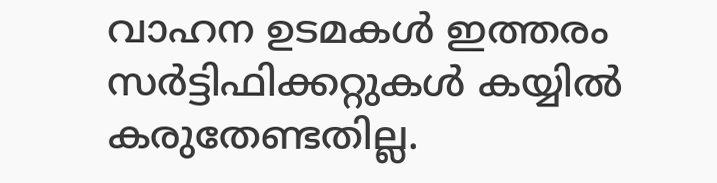വാഹന ഉടമകൾ ഇത്തരം സർട്ടിഫിക്കറ്റുകൾ കയ്യിൽ കരുതേണ്ടതില്ല.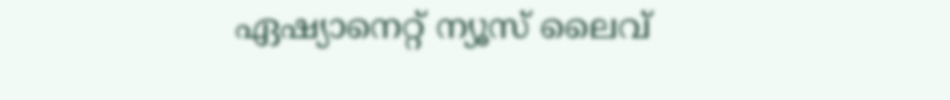ഏഷ്യാനെറ്റ് ന്യൂസ് ലൈവ്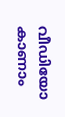വീഡിയോ കാണാം